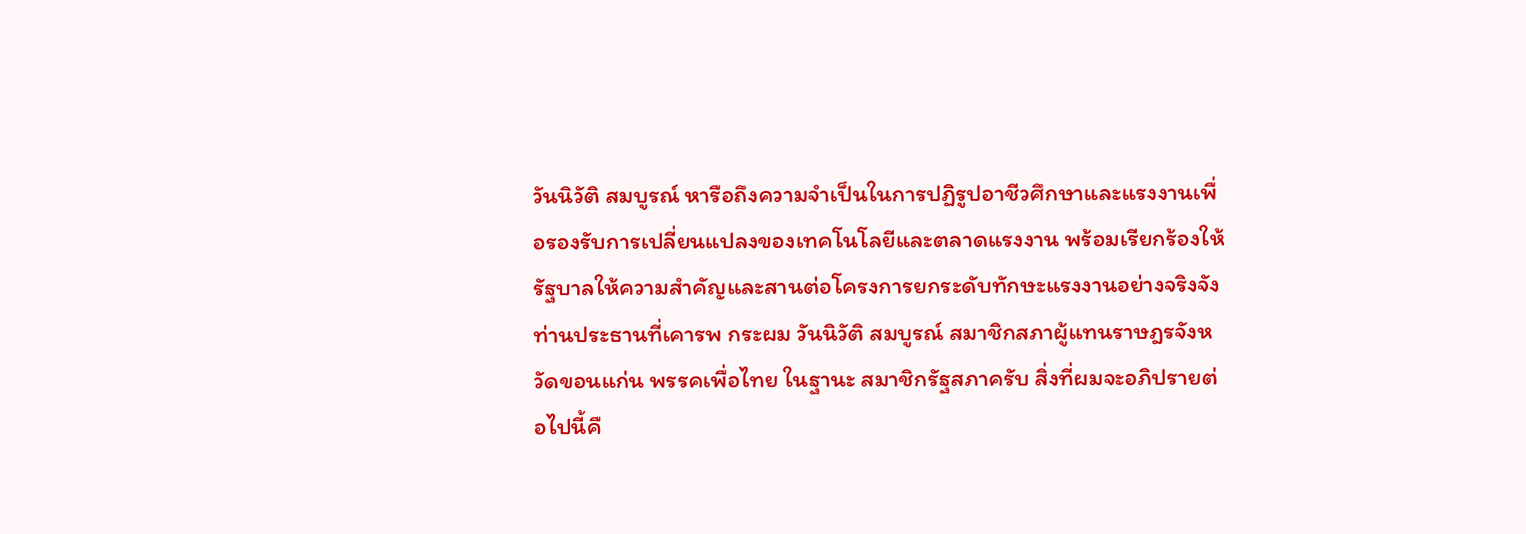วันนิวัติ สมบูรณ์ หารือถึงความจำเป็นในการปฏิรูปอาชีวศึกษาและแรงงานเพื่อรองรับการเปลี่ยนแปลงของเทคโนโลยีและตลาดแรงงาน พร้อมเรียกร้องให้รัฐบาลให้ความสำคัญและสานต่อโครงการยกระดับทักษะแรงงานอย่างจริงจัง
ท่านประธานที่เคารพ กระผม วันนิวัติ สมบูรณ์ สมาชิกสภาผู้แทนราษฎรจังหวัดขอนแก่น พรรคเพื่อไทย ในฐานะ สมาชิกรัฐสภาครับ สิ่งที่ผมจะอภิปรายต่อไปนี้คื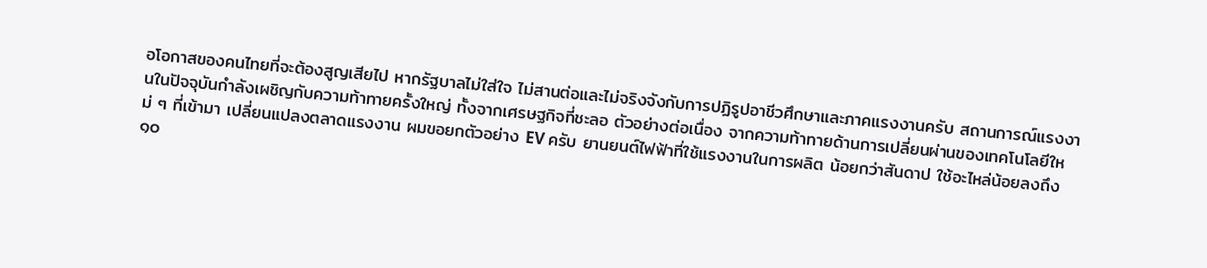อโอกาสของคนไทยที่จะต้องสูญเสียไป หากรัฐบาลไม่ใส่ใจ ไม่สานต่อและไม่จริงจังกับการปฏิรูปอาชีวศึกษาและภาคแรงงานครับ สถานการณ์แรงงานในปัจจุบันกำลังเผชิญกับความท้าทายครั้งใหญ่ ทั้งจากเศรษฐกิจที่ชะลอ ตัวอย่างต่อเนื่อง จากความท้าทายด้านการเปลี่ยนผ่านของเทคโนโลยีใหม่ ๆ ที่เข้ามา เปลี่ยนแปลงตลาดแรงงาน ผมขอยกตัวอย่าง EV ครับ ยานยนต์ไฟฟ้าที่ใช้แรงงานในการผลิต น้อยกว่าสันดาป ใช้อะไหล่น้อยลงถึง ๑๐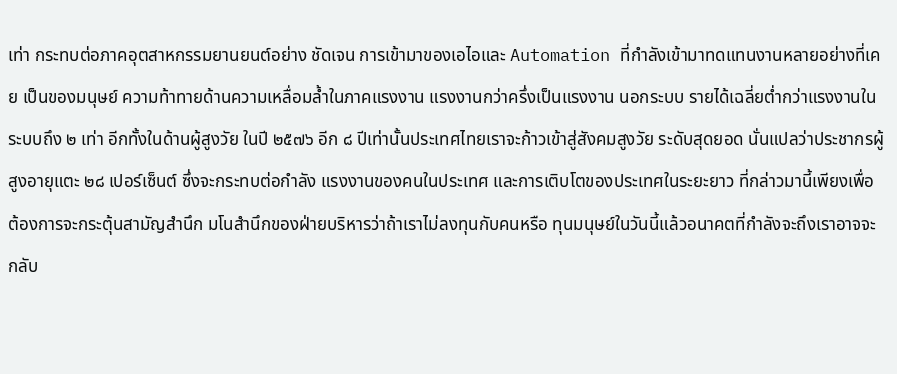เท่า กระทบต่อภาคอุตสาหกรรมยานยนต์อย่าง ชัดเจน การเข้ามาของเอไอและ Automation ที่กำลังเข้ามาทดแทนงานหลายอย่างที่เคย เป็นของมนุษย์ ความท้าทายด้านความเหลื่อมล้ำในภาคแรงงาน แรงงานกว่าครึ่งเป็นแรงงาน นอกระบบ รายได้เฉลี่ยต่ำกว่าแรงงานในระบบถึง ๒ เท่า อีกทั้งในด้านผู้สูงวัย ในปี ๒๕๗๖ อีก ๘ ปีเท่านั้นประเทศไทยเราจะก้าวเข้าสู่สังคมสูงวัย ระดับสุดยอด นั่นแปลว่าประชากรผู้สูงอายุแตะ ๒๘ เปอร์เซ็นต์ ซึ่งจะกระทบต่อกำลัง แรงงานของคนในประเทศ และการเติบโตของประเทศในระยะยาว ที่กล่าวมานี้เพียงเพื่อ ต้องการจะกระตุ้นสามัญสำนึก มโนสำนึกของฝ่ายบริหารว่าถ้าเราไม่ลงทุนกับคนหรือ ทุนมนุษย์ในวันนี้แล้วอนาคตที่กำลังจะถึงเราอาจจะกลับ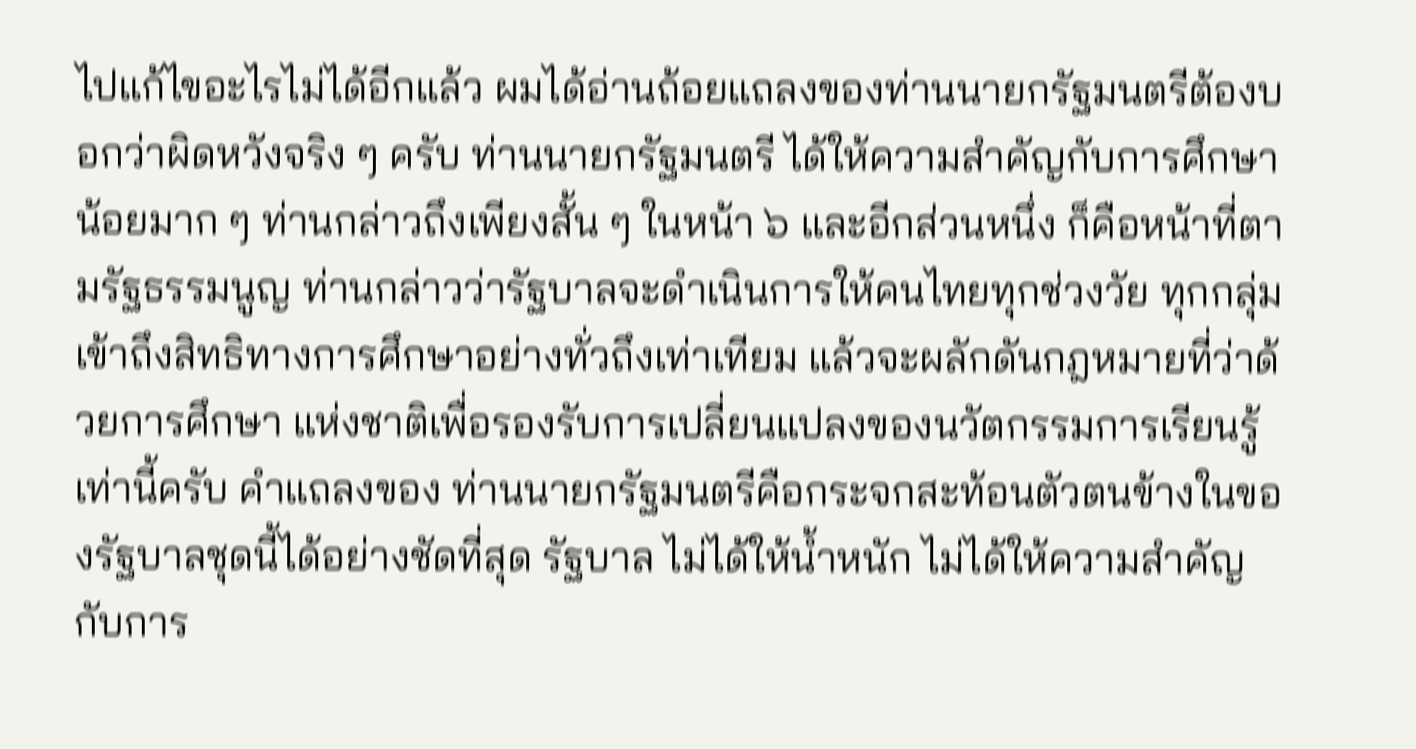ไปแก้ไขอะไรไม่ได้อีกแล้ว ผมได้อ่านถ้อยแถลงของท่านนายกรัฐมนตรีต้องบอกว่าผิดหวังจริง ๆ ครับ ท่านนายกรัฐมนตรี ได้ให้ความสำคัญกับการศึกษาน้อยมาก ๆ ท่านกล่าวถึงเพียงสั้น ๆ ในหน้า ๖ และอีกส่วนหนึ่ง ก็คือหน้าที่ตามรัฐธรรมนูญ ท่านกล่าวว่ารัฐบาลจะดำเนินการให้คนไทยทุกช่วงวัย ทุกกลุ่ม เข้าถึงสิทธิทางการศึกษาอย่างทั่วถึงเท่าเทียม แล้วจะผลักดันกฎหมายที่ว่าด้วยการศึกษา แห่งชาติเพื่อรองรับการเปลี่ยนแปลงของนวัตกรรมการเรียนรู้ เท่านี้ครับ คำแถลงของ ท่านนายกรัฐมนตรีคือกระจกสะท้อนตัวตนข้างในของรัฐบาลชุดนี้ได้อย่างชัดที่สุด รัฐบาล ไม่ได้ให้น้ำหนัก ไม่ได้ให้ความสำคัญกับการ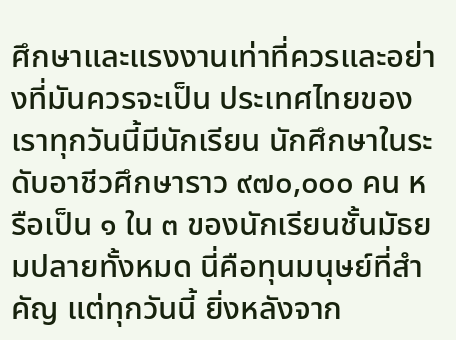ศึกษาและแรงงานเท่าที่ควรและอย่างที่มันควรจะเป็น ประเทศไทยของเราทุกวันนี้มีนักเรียน นักศึกษาในระดับอาชีวศึกษาราว ๙๗๐,๐๐๐ คน หรือเป็น ๑ ใน ๓ ของนักเรียนชั้นมัธยมปลายทั้งหมด นี่คือทุนมนุษย์ที่สำคัญ แต่ทุกวันนี้ ยิ่งหลังจาก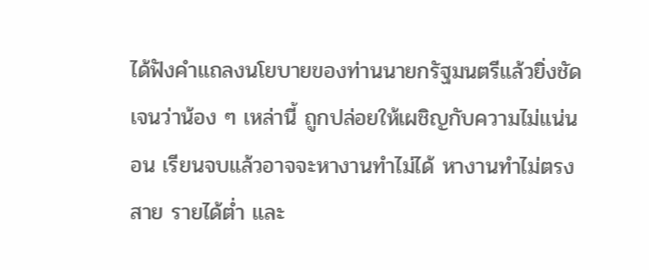ได้ฟังคำแถลงนโยบายของท่านนายกรัฐมนตรีแล้วยิ่งชัดเจนว่าน้อง ๆ เหล่านี้ ถูกปล่อยให้เผชิญกับความไม่แน่นอน เรียนจบแล้วอาจจะหางานทำไม่ได้ หางานทำไม่ตรงสาย รายได้ต่ำ และ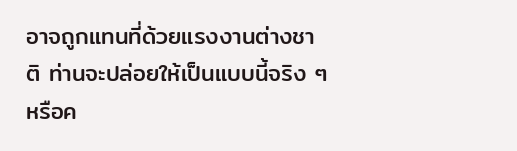อาจถูกแทนที่ด้วยแรงงานต่างชาติ ท่านจะปล่อยให้เป็นแบบนี้จริง ๆ หรือค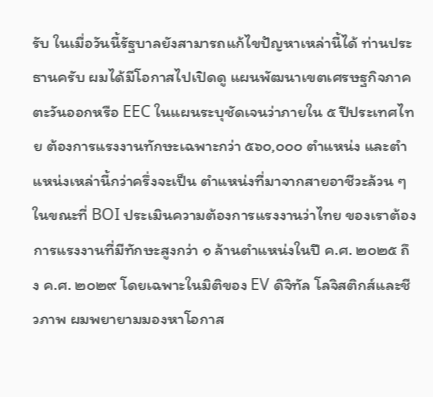รับ ในเมื่อวันนี้รัฐบาลยังสามารถแก้ไขปัญหาเหล่านี้ได้ ท่านประธานครับ ผมได้มีโอกาสไปเปิดดู แผนพัฒนาเขตเศรษฐกิจภาคตะวันออกหรือ EEC ในแผนระบุชัดเจนว่าภายใน ๕ ปีประเทศไทย ต้องการแรงงานทักษะเฉพาะกว่า ๕๖๐,๐๐๐ ตำแหน่ง และตำแหน่งเหล่านี้กว่าครึ่งจะเป็น ตำแหน่งที่มาจากสายอาชีวะล้วน ๆ ในขณะที่ BOI ประเมินความต้องการแรงงานว่าไทย ของเราต้องการแรงงานที่มีทักษะสูงกว่า ๑ ล้านตำแหน่งในปี ค.ศ. ๒๐๒๕ ถึง ค.ศ. ๒๐๒๙ โดยเฉพาะในมิติของ EV ดิจิทัล โลจิสติกส์และชีวภาพ ผมพยายามมองหาโอกาส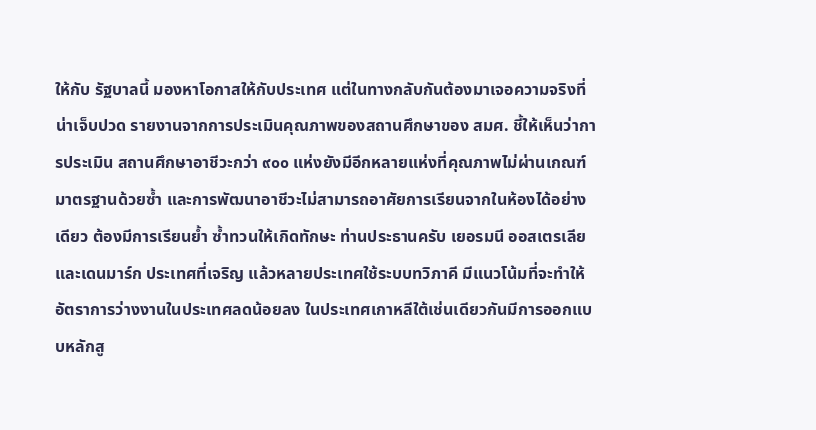ให้กับ รัฐบาลนี้ มองหาโอกาสให้กับประเทศ แต่ในทางกลับกันต้องมาเจอความจริงที่น่าเจ็บปวด รายงานจากการประเมินคุณภาพของสถานศึกษาของ สมศ. ชี้ให้เห็นว่าการประเมิน สถานศึกษาอาชีวะกว่า ๙๐๐ แห่งยังมีอีกหลายแห่งที่คุณภาพไม่ผ่านเกณฑ์มาตรฐานด้วยซ้ำ และการพัฒนาอาชีวะไม่สามารถอาศัยการเรียนจากในห้องได้อย่างเดียว ต้องมีการเรียนย้ำ ซ้ำทวนให้เกิดทักษะ ท่านประธานครับ เยอรมนี ออสเตรเลีย และเดนมาร์ก ประเทศที่เจริญ แล้วหลายประเทศใช้ระบบทวิภาคี มีแนวโน้มที่จะทำให้อัตราการว่างงานในประเทศลดน้อยลง ในประเทศเกาหลีใต้เช่นเดียวกันมีการออกแบบหลักสู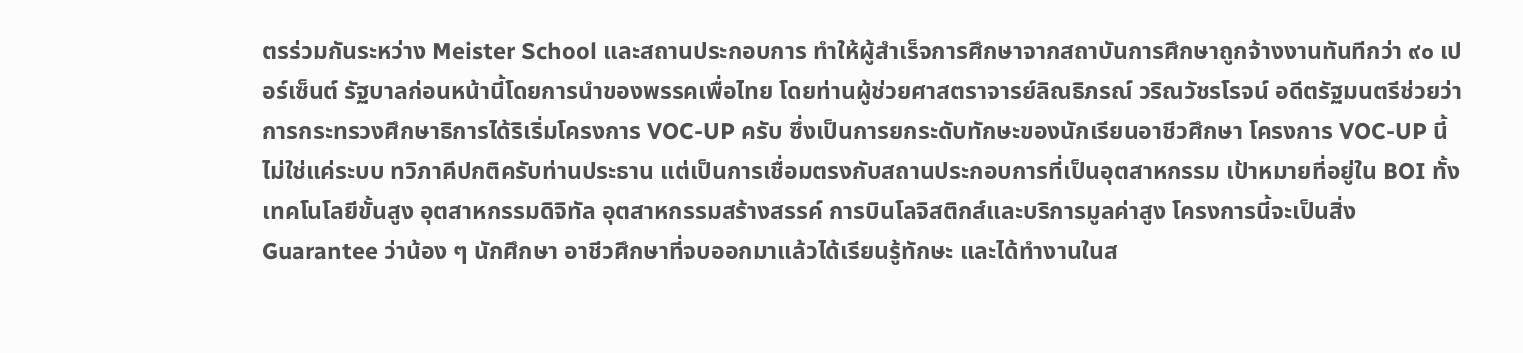ตรร่วมกันระหว่าง Meister School และสถานประกอบการ ทำให้ผู้สำเร็จการศึกษาจากสถาบันการศึกษาถูกจ้างงานทันทีกว่า ๙๐ เปอร์เซ็นต์ รัฐบาลก่อนหน้านี้โดยการนำของพรรคเพื่อไทย โดยท่านผู้ช่วยศาสตราจารย์ลิณธิภรณ์ วริณวัชรโรจน์ อดีตรัฐมนตรีช่วยว่าการกระทรวงศึกษาธิการได้ริเริ่มโครงการ VOC-UP ครับ ซึ่งเป็นการยกระดับทักษะของนักเรียนอาชีวศึกษา โครงการ VOC-UP นี้ไม่ใช่แค่ระบบ ทวิภาคีปกติครับท่านประธาน แต่เป็นการเชื่อมตรงกับสถานประกอบการที่เป็นอุตสาหกรรม เป้าหมายที่อยู่ใน BOI ทั้งเทคโนโลยีขั้นสูง อุตสาหกรรมดิจิทัล อุตสาหกรรมสร้างสรรค์ การบินโลจิสติกส์และบริการมูลค่าสูง โครงการนี้จะเป็นสิ่ง Guarantee ว่าน้อง ๆ นักศึกษา อาชีวศึกษาที่จบออกมาแล้วได้เรียนรู้ทักษะ และได้ทำงานในส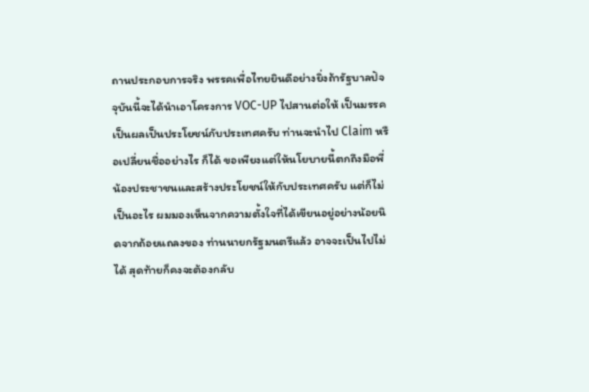ถานประกอบการจริง พรรคเพื่อไทยยินดีอย่างยิ่งถ้ารัฐบาลปัจจุบันนี้จะได้นำเอาโครงการ VOC-UP ไปสานต่อให้ เป็นมรรคเป็นผลเป็นประโยชน์กับประเทศครับ ท่านจะนำไป Claim หรือเปลี่ยนชื่ออย่างไร ก็ได้ ขอเพียงแต่ให้นโยบายนี้ตกถึงมือพี่น้องประชาชนและสร้างประโยชน์ให้กับประเทศครับ แต่ก็ไม่เป็นอะไร ผมมองเห็นจากความตั้งใจที่ได้เขียนอยู่อย่างน้อยนิดจากถ้อยแถลงของ ท่านนายกรัฐมนตรีแล้ว อาจจะเป็นไปไม่ได้ สุดท้ายก็คงจะต้องกลับ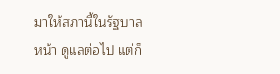มาให้สภานี้ในรัฐบาลหน้า ดูแลต่อไป แต่ก็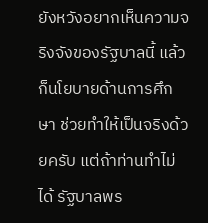ยังหวังอยากเห็นความจริงจังของรัฐบาลนี้ แล้วก็นโยบายด้านการศึกษา ช่วยทำให้เป็นจริงด้วยครับ แต่ถ้าท่านทำไม่ได้ รัฐบาลพร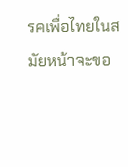รคเพื่อไทยในสมัยหน้าจะขอ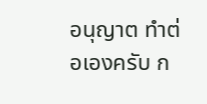อนุญาต ทำต่อเองครับ ก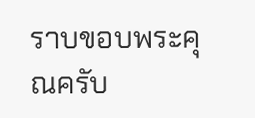ราบขอบพระคุณครับ